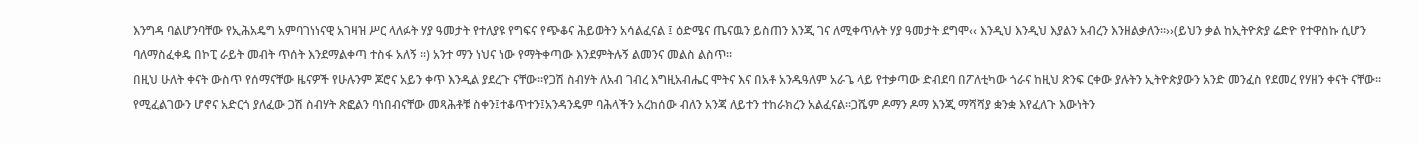እንግዳ ባልሆንባቸው የኢሕአዴግ አምባገነነናዊ አገዛዝ ሥር ላለፉት ሃያ ዓመታት የተለያዩ የግፍና የጭቆና ሕይወትን አሳልፈናል ፤ ዕድሜና ጤናዉን ይስጠን እንጂ ገና ለሚቀጥሉት ሃያ ዓመታት ደግሞ‹‹ እንዲህ እንዲህ እያልን አብረን እንዘልቃለን፡፡››(ይህን ቃል ከኢትዮጵያ ሬድዮ የተዋስኩ ሲሆን ባለማስፈቀዴ በኮፒ ራይት መብት ጥሰት እንደማልቀጣ ተስፋ አለኝ ፡፡) አንተ ማን ነህና ነው የማትቀጣው እንደምትሉኝ ልመንና መልስ ልስጥ፡፡
በዚህ ሁለት ቀናት ውስጥ የሰማናቸው ዜናዎች የሁሉንም ጆሮና አይን ቀጥ እንዲል ያደረጉ ናቸው፡፡የጋሽ ስብሃት ለአብ ገብረ እግዚአብሔር ሞትና እና በአቶ አንዱዓለም አራጌ ላይ የተቃጣው ድብደባ በፖለቲካው ጎራና ከዚህ ጽንፍ ርቀው ያሉትን ኢትዮጵያውን አንድ መንፈስ የደመረ የሃዘን ቀናት ናቸው፡፡የሚፈልገውን ሆኖና አድርጎ ያለፈው ጋሽ ስብሃት ጽፎልን ባነበብናቸው መጻሕቶቹ ስቀን፤ተቆጥተን፤አንዳንዴም ባሕላችን አረከሰው ብለን አንጃ ለይተን ተከራክረን አልፈናል፡፡ጋሼም ዶማን ዶማ እንጂ ማሻሻያ ቋንቋ እየፈለጉ እውነትን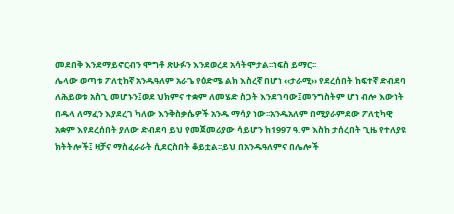መደበቅ እንደማይኖርብን ሞግቶ ጽሁፉን እንደወረደ አሳትሞታል፡፡ነፍስ ይማር፡፡
ሌላው ወጣቱ ፖለቲከኛ አንዱዓለም አራጌ የዕድሜ ልክ እስረኛ በሆነ ‹‹ታራሚ›› የደረሰበት ከፍተኛ ድብደባ ለሕይወቱ አስጊ መሆኑን፤ወደ ህክምና ተቋም ለመሄድ ስጋት እንደገባው፤መንግስትም ሆነ ብሎ እውነት በዱላ ለማፈን እያደረገ ካለው እንቅስቃሴዎች አንዱ ማሳያ ነው፡፡አንዱአለም በሚያራምደው ፖለቲካዊ አቋም እየደረሰበት ያለው ድብደባ ይህ የመጀመሪያው ሳይሆን ከ1997 ዓ.ም እስከ ታሰረበት ጊዜ የተለያዩ ክትትሎች፤ ዛቻና ማስፈራራት ሲደርስበት ቆይቷል፡፡ይህ በአንዱዓለምና በሌሎች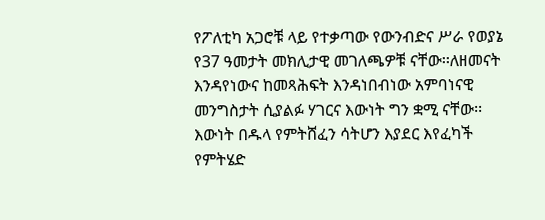የፖለቲካ አጋሮቹ ላይ የተቃጣው የውንብድና ሥራ የወያኔ የ37 ዓመታት መክሊታዊ መገለጫዎቹ ናቸው፡፡ለዘመናት እንዳየነውና ከመጻሕፍት እንዳነበብነው አምባነናዊ መንግስታት ሲያልፉ ሃገርና እውነት ግን ቋሚ ናቸው፡፡እውነት በዱላ የምትሸፈን ሳትሆን እያደር እየፈካች የምትሄድ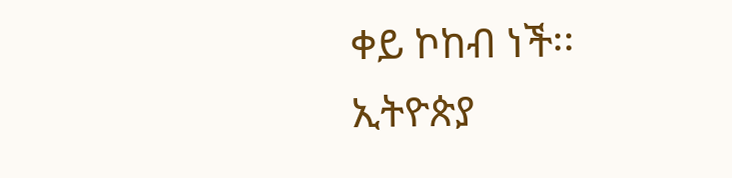ቀይ ኮከብ ነች፡፡
ኢትዮጵያ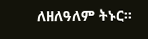ለዘለዓለም ትኑር፡፡